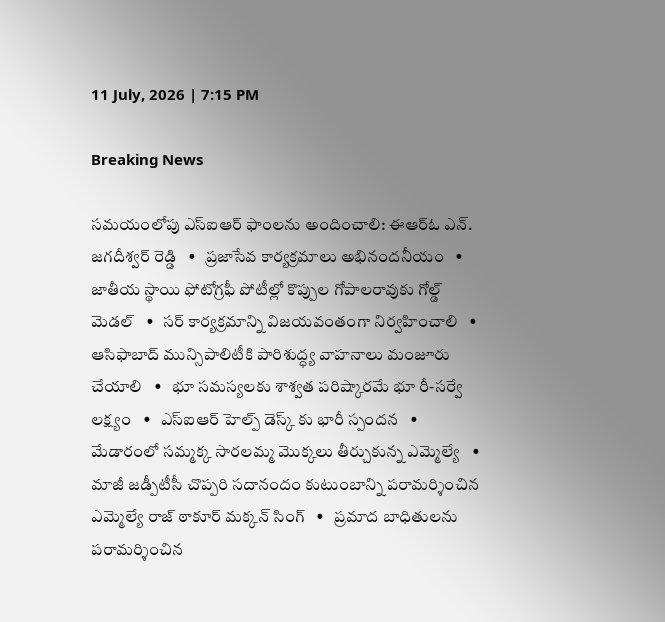11 July, 2026 | 7:15 PM

Breaking News

సమయంలోపు ఎస్ఐఆర్ ఫాంలను అందించాలి: ఈఆర్ఓ ఎన్. జగదీశ్వర్ రెడ్డి   •   ప్రజాసేవ కార్యక్రమాలు అభినందనీయం   •   జాతీయ స్థాయి ఫోటోగ్రఫీ పోటీల్లో కొప్పుల గోపాలరావుకు గోల్డ్ మెడల్   •   సర్ కార్యక్రమాన్ని విజయవంతంగా నిర్వహించాలి   •   ఆసిఫాబాద్ మున్సిపాలిటీకి పారిశుద్ధ్య వాహనాలు మంజూరు చేయాలి   •   భూ సమస్యలకు శాశ్వత పరిష్కారమే భూ రీ-సర్వే లక్ష్యం   •   ఎస్ఐఆర్ హెల్ప్ డెస్క్ కు భారీ స్పందన   •   మేడారంలో సమ్మక్క సారలమ్మ మొక్కలు తీర్చుకున్న ఎమ్మెల్యే   •   మాజీ జడ్పీటీసీ చొప్పరి సదానందం కుటుంబాన్ని పరామర్శించిన ఎమ్మెల్యే రాజ్ ఠాకూర్ మక్కన్ సింగ్   •   ప్రమాద బాధితులను పరామర్శించిన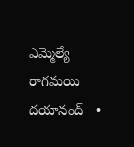ఎమ్మెల్యే రాగమయి దయానంద్   •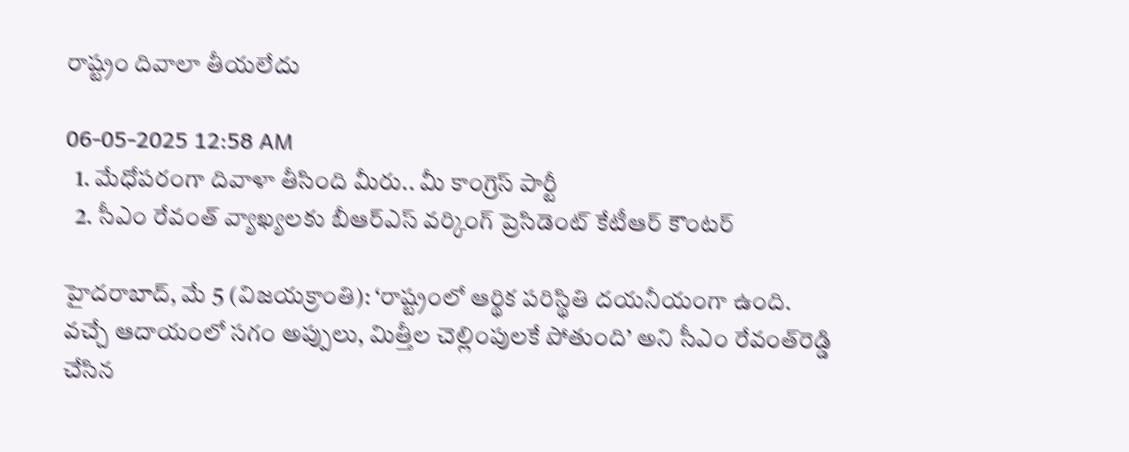రాష్ట్రం దివాలా తీయలేదు

06-05-2025 12:58 AM
  1. మేధోపరంగా దివాళా తీసింది మీరు.. మీ కాంగ్రెస్ పార్టీ
  2. సీఎం రేవంత్ వ్యాఖ్యలకు బీఆర్‌ఎస్ వర్కింగ్ ప్రెసిడెంట్ కేటీఆర్ కౌంటర్

హైదరాబాద్, మే 5 (విజయక్రాంతి): ‘రాష్ట్రంలో ఆర్థిక పరిస్థితి దయనీయంగా ఉంది. వచ్చే ఆదాయంలో సగం అప్పులు, మిత్తీల చెల్లింపులకే పోతుంది’ అని సీఎం రేవంత్‌రెడ్డి చేసిన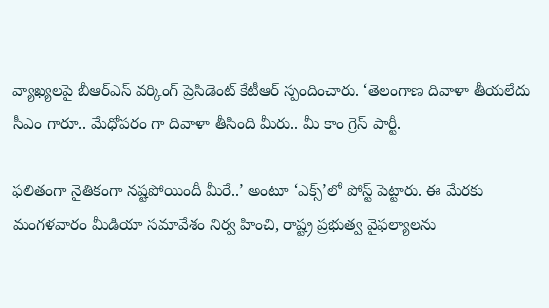వ్యాఖ్యలపై బీఆర్‌ఎస్ వర్కింగ్ ప్రెసిడెంట్ కేటీఆర్ స్పందించారు. ‘తెలంగాణ దివాళా తీయలేదు సీఎం గారూ.. మేధోపరం గా దివాళా తీసింది మీరు.. మీ కాం గ్రెస్ పార్టీ.

ఫలితంగా నైతికంగా నష్టపోయిందీ మీరే..’ అంటూ ‘ఎక్స్’లో పోస్ట్ పెట్టారు. ఈ మేరకు మంగళవారం మీడియా సమావేశం నిర్వ హించి, రాష్ట్ర ప్రభుత్వ వైఫల్యాలను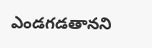ఎండగడతానని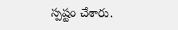స్పష్టం చేశారు.